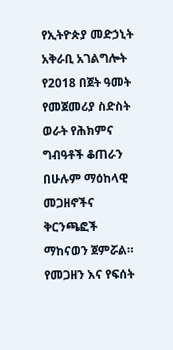የኢትዮጵያ መድኃኒት አቅራቢ አገልግሎት የ2018 በጀት ዓመት የመጀመሪያ ስድስት ወራት የሕክምና ግብዓቶች ቆጠራን በሁሉም ማዕከላዊ መጋዘኖችና ቅርንጫፎች ማከናወን ጀምሯል።
የመጋዘን እና የፍሰት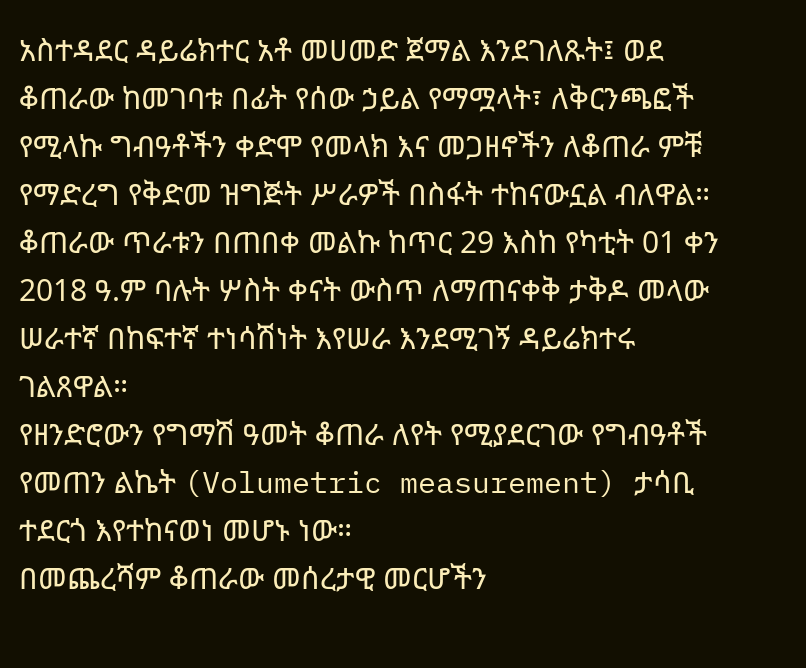አስተዳደር ዳይሬክተር አቶ መሀመድ ጀማል እንደገለጹት፤ ወደ ቆጠራው ከመገባቱ በፊት የሰው ኃይል የማሟላት፣ ለቅርንጫፎች የሚላኩ ግብዓቶችን ቀድሞ የመላክ እና መጋዘኖችን ለቆጠራ ምቹ የማድረግ የቅድመ ዝግጅት ሥራዎች በስፋት ተከናውኗል ብለዋል።
ቆጠራው ጥራቱን በጠበቀ መልኩ ከጥር 29 እስከ የካቲት 01 ቀን 2018 ዓ.ም ባሉት ሦስት ቀናት ውስጥ ለማጠናቀቅ ታቅዶ መላው ሠራተኛ በከፍተኛ ተነሳሽነት እየሠራ እንደሚገኝ ዳይሬክተሩ ገልጸዋል።
የዘንድሮውን የግማሽ ዓመት ቆጠራ ለየት የሚያደርገው የግብዓቶች የመጠን ልኬት (Volumetric measurement) ታሳቢ ተደርጎ እየተከናወነ መሆኑ ነው።
በመጨረሻም ቆጠራው መሰረታዊ መርሆችን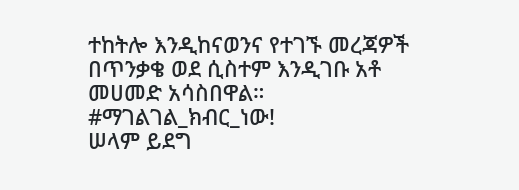ተከትሎ እንዲከናወንና የተገኙ መረጃዎች በጥንቃቄ ወደ ሲስተም እንዲገቡ አቶ መሀመድ አሳስበዋል።
#ማገልገል_ክብር_ነው!
ሠላም ይደግ